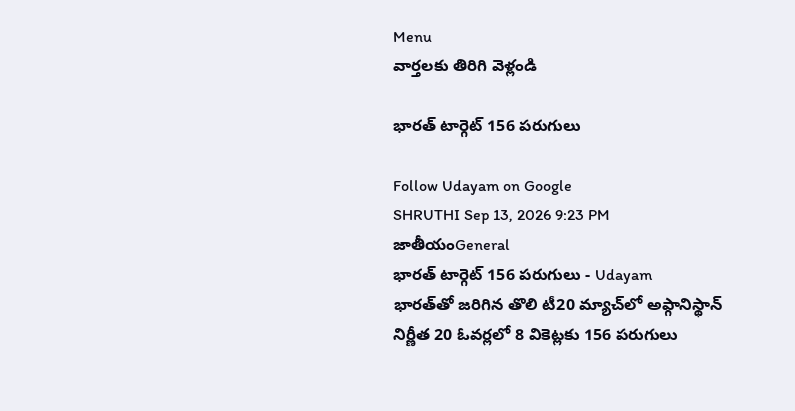Menu
వార్తలకు తిరిగి వెళ్లండి

భారత్ టార్గెట్ 156 పరుగులు

Follow Udayam on Google
SHRUTHI Sep 13, 2026 9:23 PM జాతీయంGeneral
భారత్ టార్గెట్ 156 పరుగులు - Udayam
భారత్‌తో జరిగిన తొలి టీ20 మ్యాచ్‌లో అఫ్గానిస్థాన్ నిర్ణీత 20 ఓవర్లలో 8 వికెట్లకు 156 పరుగులు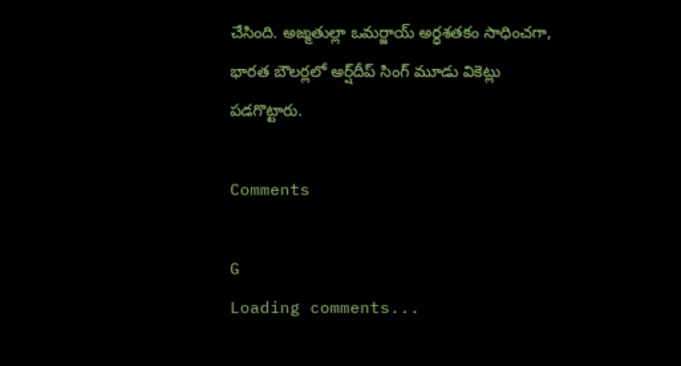చేసింది. అజ్మతుల్లా ఒమర్జాయ్ అర్ధశతకం సాధించగా, భారత బౌలర్లలో అర్ష్‌దీప్ సింగ్ మూడు వికెట్లు పడగొట్టారు.

Comments

G
Loading comments...